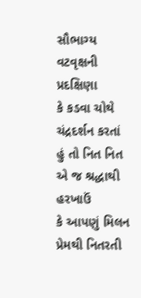સૌભાગ્ય
વટવૃક્ષની પ્રદક્ષિણા
કે કડવા ચોથે
ચંદ્રદર્શન કરતાં
હું તો નિત નિત
એ જ શ્રદ્ધાથી
હરખાઉં
કે આપણું મિલન
પ્રેમથી નિતરતી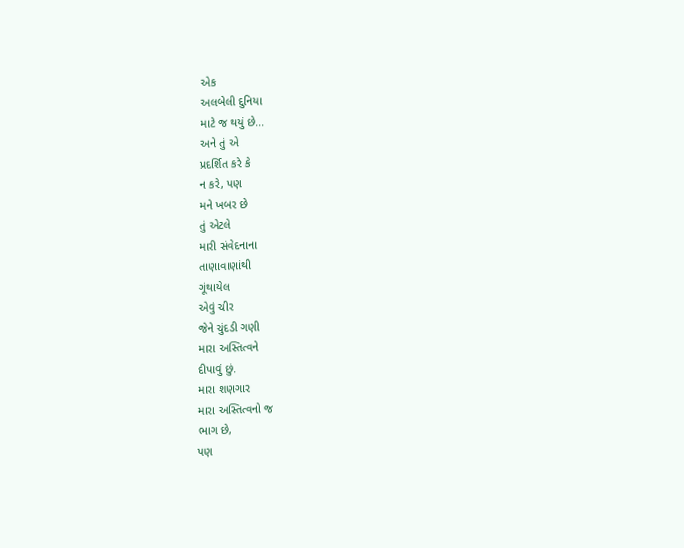એક
અલબેલી દુનિયા
માટે જ થયું છે...
અને તું એ
પ્રદર્શિત કરે કે
ન કરે, પણ
મને ખબર છે
તું એટલે
મારી સંવેદનાના
તાણાવાણાંથી
ગૂંથાયેલ
એવું ચીર
જેને ચુંદડી ગણી
મારા અસ્તિત્વને
દીપાવું છું.
મારા શણગાર
મારા અસ્તિત્વનો જ
ભાગ છે,
પણ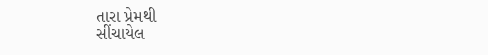તારા પ્રેમથી
સીંચાયેલ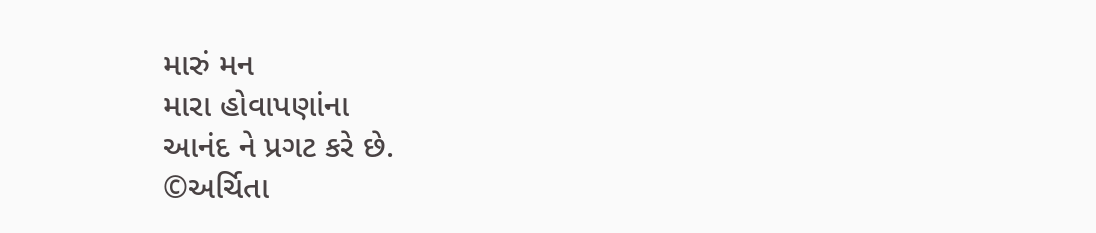મારું મન
મારા હોવાપણાંના
આનંદ ને પ્રગટ કરે છે.
©અર્ચિતા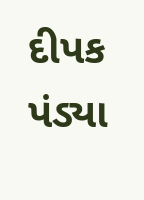દીપક પંડ્યા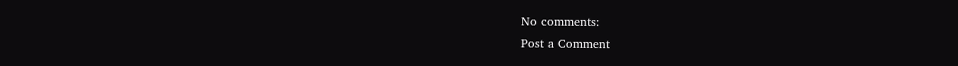No comments:
Post a Comment